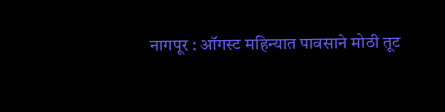नागपूर : ऑगस्ट महिन्यात पावसाने मोठी तूट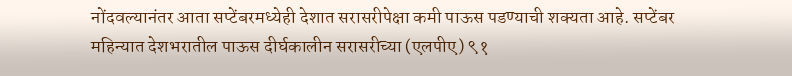नोंदवल्यानंतर आता सप्टेंबरमध्येही देशात सरासरीपेक्षा कमी पाऊस पडण्याची शक्यता आहे. सप्टेंबर महिन्यात देशभरातील पाऊस दीर्घकालीन सरासरीच्या (एलपीए) ९१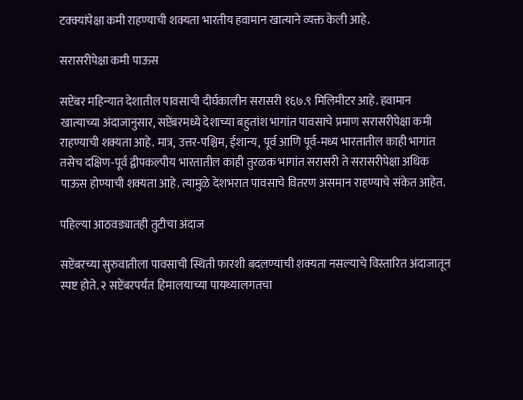टक्क्यांपेक्षा कमी राहण्याची शक्यता भारतीय हवामान खात्याने व्यक्त केली आहे.

सरासरीपेक्षा कमी पाऊस

सप्टेंबर महिन्यात देशातील पावसाची दीर्घकालीन सरासरी १६७.९ मिलिमीटर आहे. हवामान खात्याच्या अंदाजानुसार, सप्टेंबरमध्ये देशाच्या बहुतांश भागांत पावसाचे प्रमाण सरासरीपेक्षा कमी राहण्याची शक्यता आहे. मात्र, उत्तर-पश्चिम, ईशान्य, पूर्व आणि पूर्व-मध्य भारतातील काही भागांत तसेच दक्षिण-पूर्व द्वीपकल्पीय भारतातील काही तुरळक भागांत सरासरी ते सरासरीपेक्षा अधिक पाऊस होण्याची शक्यता आहे. त्यामुळे देशभरात पावसाचे वितरण असमान राहण्याचे संकेत आहेत.

पहिल्या आठवड्यातही तुटीचा अंदाज

सप्टेंबरच्या सुरुवातीला पावसाची स्थिती फारशी बदलण्याची शक्यता नसल्याचे विस्तारित अंदाजातून स्पष्ट होते. २ सप्टेंबरपर्यंत हिमालयाच्या पायथ्यालगतचा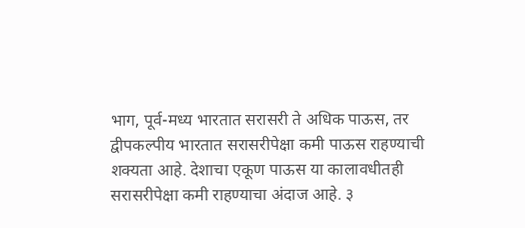भाग, पूर्व-मध्य भारतात सरासरी ते अधिक पाऊस, तर द्वीपकल्पीय भारतात सरासरीपेक्षा कमी पाऊस राहण्याची शक्यता आहे. देशाचा एकूण पाऊस या कालावधीतही सरासरीपेक्षा कमी राहण्याचा अंदाज आहे. ३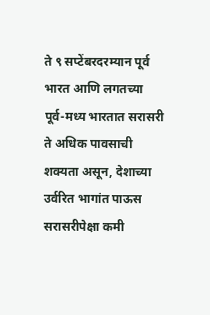ते ९ सप्टेंबरदरम्यान पूर्व भारत आणि लगतच्या पूर्व-मध्य भारतात सरासरी ते अधिक पावसाची शक्यता असून, देशाच्या उर्वरित भागांत पाऊस सरासरीपेक्षा कमी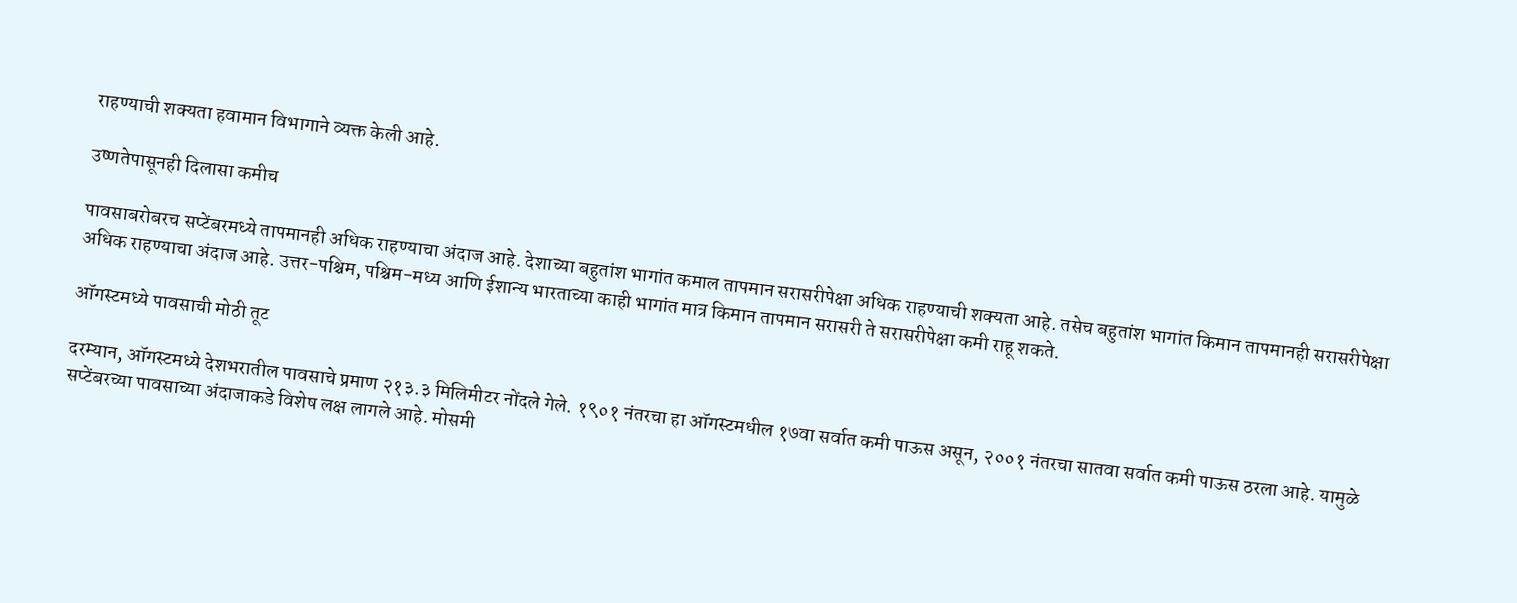राहण्याची शक्यता हवामान विभागाने व्यक्त केली आहे.

उष्णतेपासूनही दिलासा कमीच

पावसाबरोबरच सप्टेंबरमध्ये तापमानही अधिक राहण्याचा अंदाज आहे. देशाच्या बहुतांश भागांत कमाल तापमान सरासरीपेक्षा अधिक राहण्याची शक्यता आहे. तसेच बहुतांश भागांत किमान तापमानही सरासरीपेक्षा अधिक राहण्याचा अंदाज आहे. उत्तर-पश्चिम, पश्चिम-मध्य आणि ईशान्य भारताच्या काही भागांत मात्र किमान तापमान सरासरी ते सरासरीपेक्षा कमी राहू शकते.

ऑगस्टमध्ये पावसाची मोठी तूट

दरम्यान, ऑगस्टमध्ये देशभरातील पावसाचे प्रमाण २१३.३ मिलिमीटर नोंदले गेले. १९०१ नंतरचा हा ऑगस्टमधील १७वा सर्वात कमी पाऊस असून, २००१ नंतरचा सातवा सर्वात कमी पाऊस ठरला आहे. यामुळे सप्टेंबरच्या पावसाच्या अंदाजाकडे विशेष लक्ष लागले आहे. मोसमी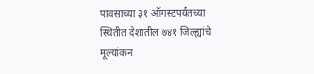पावसाच्या ३१ ऑगस्टपर्यंतच्या स्थितीत देशातील ७४१ जिल्ह्यांचे मूल्यांकन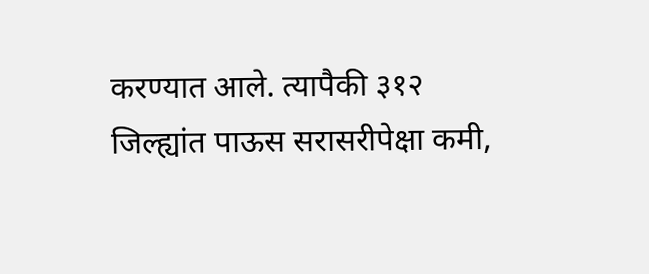करण्यात आले. त्यापैकी ३१२ जिल्ह्यांत पाऊस सरासरीपेक्षा कमी,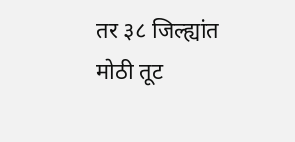तर ३८ जिल्ह्यांत मोठी तूट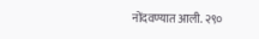नोंदवण्यात आली. २९०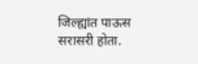जिल्ह्यांत पाऊस सरासरी होता.